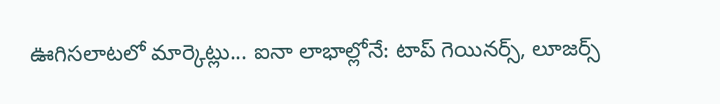ఊగిసలాటలో మార్కెట్లు... ఐనా లాభాల్లోనే: టాప్ గెయినర్స్, లూజర్స్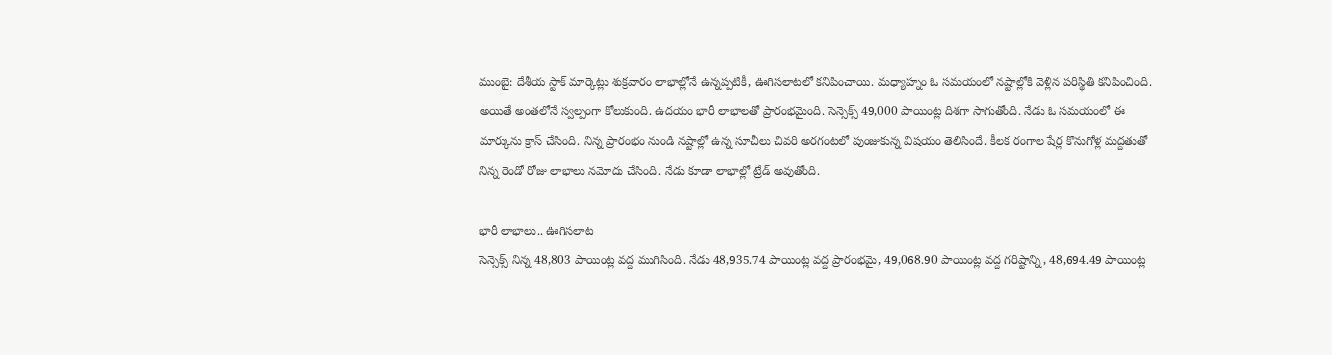ముంబై: దేశీయ స్టాక్ మార్కెట్లు శుక్రవారం లాభాల్లోనే ఉన్నప్పటికీ, ఊగిసలాటలో కనిపించాయి. మధ్యాహ్నం ఓ సమయంలో నష్టాల్లోకి వెళ్లిన పరిస్థితి కనిపించింది. అయితే అంతలోనే స్వల్పంగా కోలుకుంది. ఉదయం భారీ లాభాలతో ప్రారంభమైంది. సెన్సెక్స్ 49,000 పాయింట్ల దిశగా సాగుతోంది. నేడు ఓ సమయంలో ఈ మార్కును క్రాస్ చేసింది. నిన్న ప్రారంభం నుండి నష్టాల్లో ఉన్న సూచీలు చివరి అరగంటలో పుంజుకున్న విషయం తెలిసిందే. కీలక రంగాల షేర్ల కొనుగోళ్ల మద్దతుతో నిన్న రెండో రోజు లాభాలు నమోదు చేసింది. నేడు కూడా లాభాల్లో ట్రేడ్ అవుతోంది.

భారీ లాభాలు.. ఊగిసలాట
సెన్సెక్స్ నిన్న 48,803 పాయింట్ల వద్ద ముగిసింది. నేడు 48,935.74 పాయింట్ల వద్ద ప్రారంభమై, 49,068.90 పాయింట్ల వద్ద గరిష్టాన్ని, 48,694.49 పాయింట్ల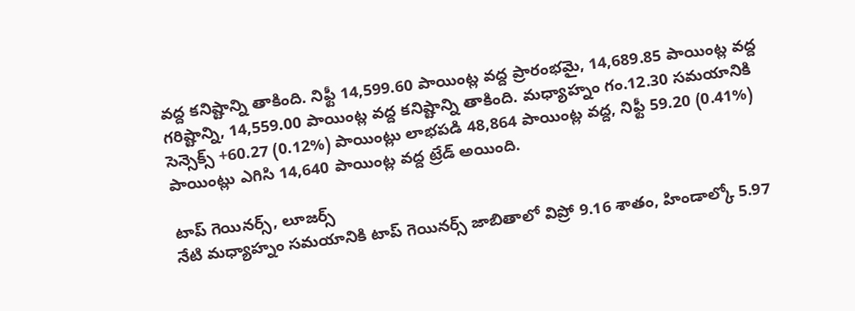వద్ద కనిష్టాన్ని తాకింది. నిఫ్టీ 14,599.60 పాయింట్ల వద్ద ప్రారంభమై, 14,689.85 పాయింట్ల వద్ద గరిష్టాన్ని, 14,559.00 పాయింట్ల వద్ద కనిష్టాన్ని తాకింది. మధ్యాహ్నం గం.12.30 సమయానికి సెన్సెక్స్ +60.27 (0.12%) పాయింట్లు లాభపడి 48,864 పాయింట్ల వద్ద, నిఫ్టీ 59.20 (0.41%) పాయింట్లు ఎగిసి 14,640 పాయింట్ల వద్ద ట్రేడ్ అయింది.

టాప్ గెయినర్స్, లూజర్స్
నేటి మధ్యాహ్నం సమయానికి టాప్ గెయినర్స్ జాబితాలో విప్రో 9.16 శాతం, హిండాల్కో 5.97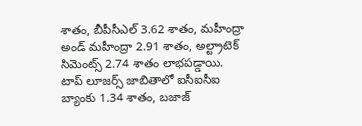శాతం, బీపీసీఎల్ 3.62 శాతం, మహీంద్రా అండ్ మహీంద్రా 2.91 శాతం, అల్ట్రాటెక్ సిమెంట్స్ 2.74 శాతం లాభపడ్డాయి.
టాప్ లూజర్స్ జాబితాలో ఐసీఐసీఐ బ్యాంకు 1.34 శాతం, బజాజ్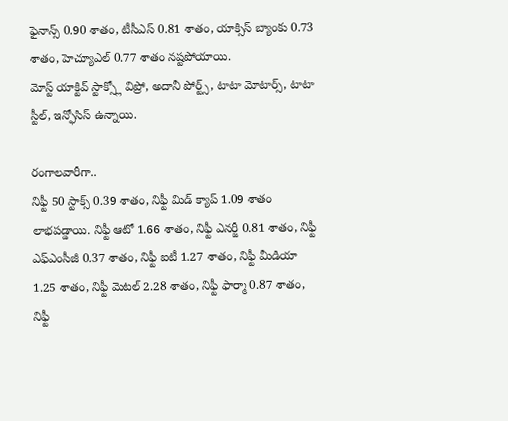ఫైనాన్స్ 0.90 శాతం, టీసీఎస్ 0.81 శాతం, యాక్సిస్ బ్యాంకు 0.73 శాతం, హెచ్యూఎల్ 0.77 శాతం నష్టపోయాయి.
మోస్ట్ యాక్టివ్ స్టాక్స్లో విప్రో, అదానీ పోర్ట్స్, టాటా మోటార్స్, టాటా స్టీల్, ఇన్ఫోసిస్ ఉన్నాయి.

రంగాలవారీగా..
నిఫ్టీ 50 స్టాక్స్ 0.39 శాతం, నిఫ్టీ మిడ్ క్యాప్ 1.09 శాతం లాభపడ్డాయి. నిఫ్టీ ఆటో 1.66 శాతం, నిఫ్టీ ఎనర్జీ 0.81 శాతం, నిఫ్టీ ఎఫ్ఎంసీజీ 0.37 శాతం, నిఫ్టీ ఐటీ 1.27 శాతం, నిఫ్టీ మీడియా 1.25 శాతం, నిఫ్టీ మెటల్ 2.28 శాతం, నిఫ్టీ ఫార్మా 0.87 శాతం, నిఫ్టీ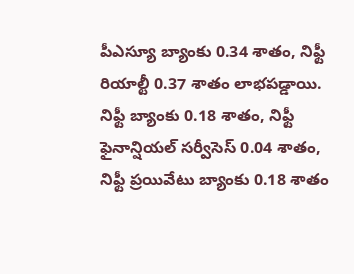పీఎస్యూ బ్యాంకు 0.34 శాతం, నిఫ్టీ రియాల్టీ 0.37 శాతం లాభపడ్డాయి. నిఫ్టీ బ్యాంకు 0.18 శాతం, నిఫ్టీ ఫైనాన్షియల్ సర్వీసెస్ 0.04 శాతం, నిఫ్టీ ప్రయివేటు బ్యాంకు 0.18 శాతం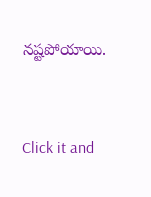నష్టపోయాయి.


Click it and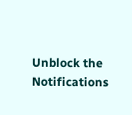Unblock the Notifications